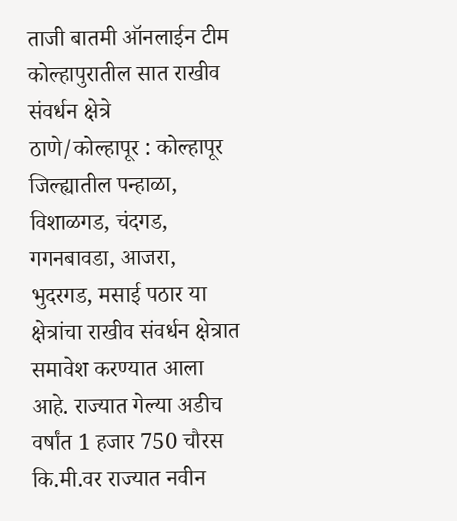ताजी बातमी ऑनलाईन टीम
कोल्हापुरातील सात राखीव संवर्धन क्षेत्रे
ठाणे/कोल्हापूर : कोल्हापूर जिल्ह्यातील पन्हाळा, विशाळगड, चंदगड, गगनबावडा, आजरा, भुदरगड, मसाई पठार या क्षेत्रांचा राखीव संवर्धन क्षेत्रात समावेश करण्यात आला आहे. राज्यात गेल्या अडीच वर्षांत 1 हजार 750 चौरस कि.मी.वर राज्यात नवीन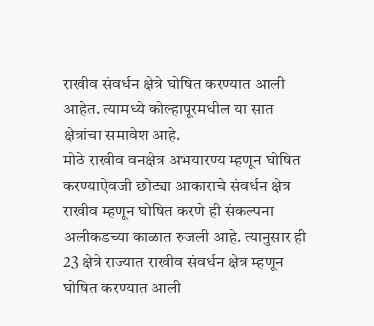राखीव संवर्धन क्षेत्रे घोषित करण्यात आली आहेत. त्यामध्ये कोल्हापूरमधील या सात क्षेत्रांचा समावेश आहे.
मोठे राखीव वनक्षेत्र अभयारण्य म्हणून घोषित करण्याऐवजी छोट्या आकाराचे संवर्धन क्षेत्र राखीव म्हणून घोषित करणे ही संकल्पना अलीकडच्या काळात रुजली आहे. त्यानुसार ही 23 क्षेत्रे राज्यात राखीव संवर्धन क्षेत्र म्हणून घोषित करण्यात आली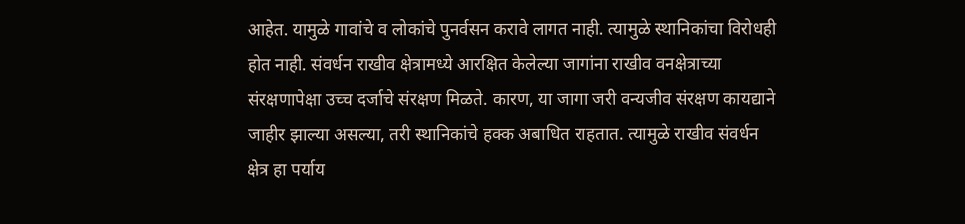आहेत. यामुळे गावांचे व लोकांचे पुनर्वसन करावे लागत नाही. त्यामुळे स्थानिकांचा विरोधही होत नाही. संवर्धन राखीव क्षेत्रामध्ये आरक्षित केलेल्या जागांना राखीव वनक्षेत्राच्या संरक्षणापेक्षा उच्च दर्जाचे संरक्षण मिळते. कारण, या जागा जरी वन्यजीव संरक्षण कायद्याने जाहीर झाल्या असल्या, तरी स्थानिकांचे हक्क अबाधित राहतात. त्यामुळे राखीव संवर्धन क्षेत्र हा पर्याय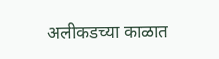अलीकडच्या काळात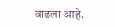वाढला आहे.